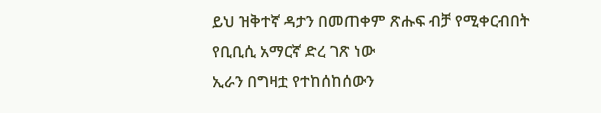ይህ ዝቅተኛ ዳታን በመጠቀም ጽሑፍ ብቻ የሚቀርብበት የቢቢሲ አማርኛ ድረ ገጽ ነው
ኢራን በግዛቷ የተከሰከሰውን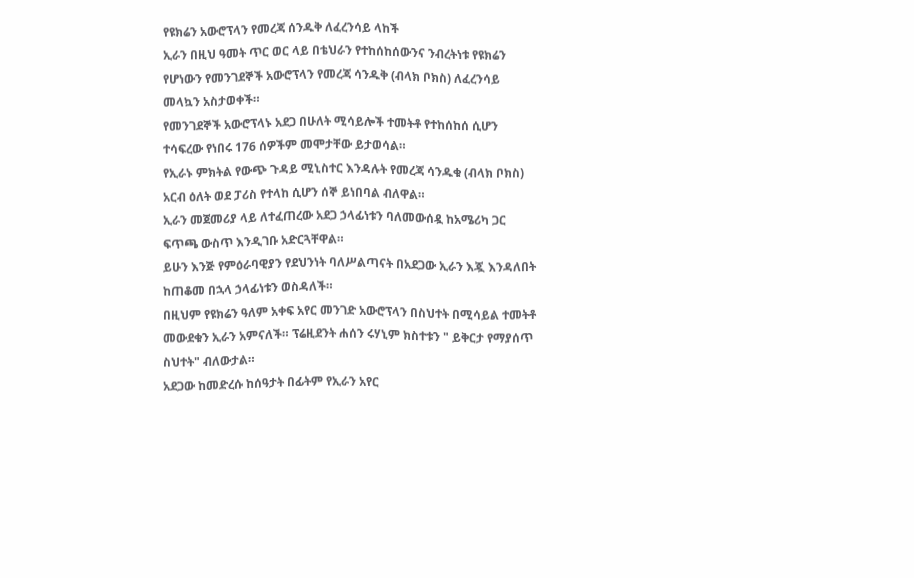የዩክሬን አውሮፕላን የመረጃ ሰንዱቅ ለፈረንሳይ ላከች
ኢራን በዚህ ዓመት ጥር ወር ላይ በቴህራን የተከሰከሰውንና ንብረትነቱ የዩክሬን የሆነውን የመንገደኞች አውሮፕላን የመረጃ ሳንዱቅ (ብላክ ቦክስ) ለፈረንሳይ መላኳን አስታወቀች።
የመንገደኞች አውሮፕላኑ አደጋ በሁለት ሚሳይሎች ተመትቶ የተከሰከሰ ሲሆን ተሳፍረው የነበሩ 176 ሰዎችም መሞታቸው ይታወሳል።
የኢራኑ ምክትል የውጭ ጉዳይ ሚኒስተር እንዳሉት የመረጃ ሳንዱቁ (ብላክ ቦክስ) አርብ ዕለት ወደ ፓሪስ የተላከ ሲሆን ሰኞ ይነበባል ብለዋል።
ኢራን መጀመሪያ ላይ ለተፈጠረው አደጋ ኃላፊነቱን ባለመውሰዷ ከአሜሪካ ጋር ፍጥጫ ውስጥ እንዲገቡ አድርጓቸዋል።
ይሁን እንጅ የምዕራባዊያን የደህንነት ባለሥልጣናት በአደጋው ኢራን እጇ እንዳለበት ከጠቆመ በኋላ ኃላፊነቱን ወስዳለች።
በዚህም የዩክሬን ዓለም አቀፍ አየር መንገድ አውሮፕላን በስህተት በሚሳይል ተመትቶ መውደቁን ኢራን አምናለች። ፕሬዚደንት ሐሰን ሩሃኒም ክስተቱን " ይቅርታ የማያሰጥ ስህተት" ብለውታል።
አደጋው ከመድረሱ ከሰዓታት በፊትም የኢራን አየር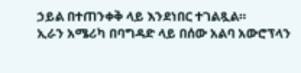ኃይል በተጠንቀቅ ላይ እንደነበር ተገልጿል።
ኢራን አሜሪካ በባግዳድ ላይ በሰው አልባ አውሮፕላን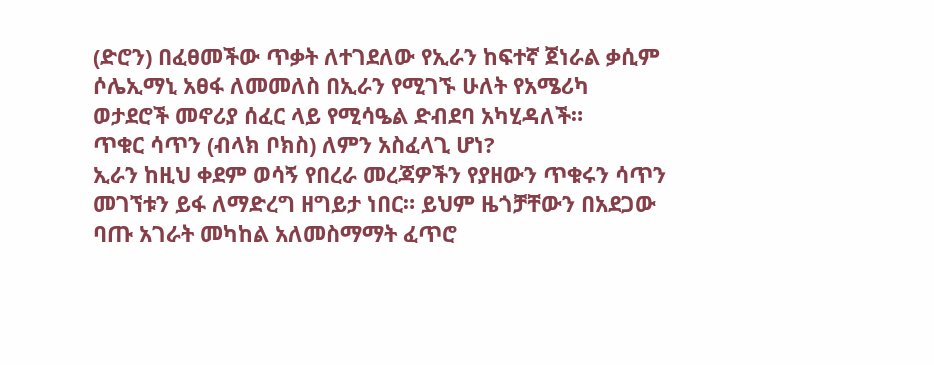(ድሮን) በፈፀመችው ጥቃት ለተገደለው የኢራን ከፍተኛ ጀነራል ቃሲም ሶሌኢማኒ አፀፋ ለመመለስ በኢራን የሚገኙ ሁለት የአሜሪካ ወታደሮች መኖሪያ ሰፈር ላይ የሚሳዔል ድብደባ አካሂዳለች።
ጥቁር ሳጥን (ብላክ ቦክስ) ለምን አስፈላጊ ሆነ?
ኢራን ከዚህ ቀደም ወሳኝ የበረራ መረጃዎችን የያዘውን ጥቁሩን ሳጥን መገኘቱን ይፋ ለማድረግ ዘግይታ ነበር። ይህም ዜጎቻቸውን በአደጋው ባጡ አገራት መካከል አለመስማማት ፈጥሮ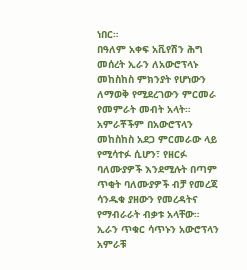ነበር።
በዓለም አቀፍ አቪየሽን ሕግ መሰረት ኢራን ለአውሮፕላኑ መከስከስ ምክንያት የሆነውን ለማወቅ የሚደረገውን ምርመራ የመምራት መብት አላት።
አምራቾችም በአውሮፕላን መከስከስ አደጋ ምርመራው ላይ የሚሳተፉ ሲሆን፣ የዘርፉ ባለሙያዎች እንደሚሉት በጣም ጥቂት ባለሙያዎች ብቻ የመረጃ ሳንዱቁ ያዘውን የመረዳትና የማብራራት ብቃቱ አላቸው።
ኢራን ጥቁር ሳጥኑን አውሮፕላን አምራቹ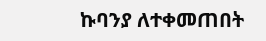ኩባንያ ለተቀመጠበት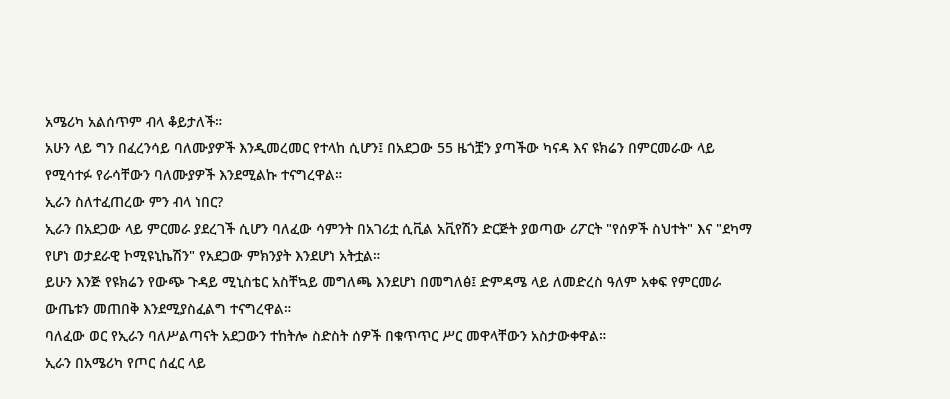አሜሪካ አልሰጥም ብላ ቆይታለች።
አሁን ላይ ግን በፈረንሳይ ባለሙያዎች እንዲመረመር የተላከ ሲሆን፤ በአደጋው 55 ዜጎቿን ያጣችው ካናዳ እና ዩክሬን በምርመራው ላይ የሚሳተፉ የራሳቸውን ባለሙያዎች እንደሚልኩ ተናግረዋል።
ኢራን ስለተፈጠረው ምን ብላ ነበር?
ኢራን በአደጋው ላይ ምርመራ ያደረገች ሲሆን ባለፈው ሳምንት በአገሪቷ ሲቪል አቪየሽን ድርጅት ያወጣው ሪፖርት "የሰዎች ስህተት" እና "ደካማ የሆነ ወታደራዊ ኮሚዩኒኬሽን" የአደጋው ምክንያት እንደሆነ አትቷል።
ይሁን እንጅ የዩክሬን የውጭ ጉዳይ ሚኒስቴር አስቸኳይ መግለጫ እንደሆነ በመግለፅ፤ ድምዳሜ ላይ ለመድረስ ዓለም አቀፍ የምርመራ ውጤቱን መጠበቅ እንደሚያስፈልግ ተናግረዋል።
ባለፈው ወር የኢራን ባለሥልጣናት አደጋውን ተከትሎ ስድስት ሰዎች በቁጥጥር ሥር መዋላቸውን አስታውቀዋል።
ኢራን በአሜሪካ የጦር ሰፈር ላይ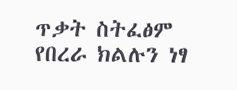ጥቃት ስትፈፅም የበረራ ክልሉን ነፃ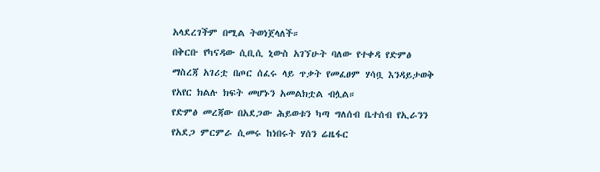አላደረገችም በሚል ትወነጀላለች።
በቅርቡ የካናዳው ሲቢሲ ኒውስ አገኘሁት ባለው የተቀዳ የድምፅ ማስረጃ አገሪቷ በጦር ሰፈሩ ላይ ጥቃት የመፈፀም ሃሳቧ እንዳይታወቅ የአየር ክልሉ ክፍት መሆኑን አመልክቷል ብሏል።
የድምፅ መረጃው በአደጋው ሕይወቱን ካጣ ግለሰብ ቤተሰብ የኢራንን የአደጋ ምርምራ ሲመሩ ከነበሩት ሃሰን ሬዜፋር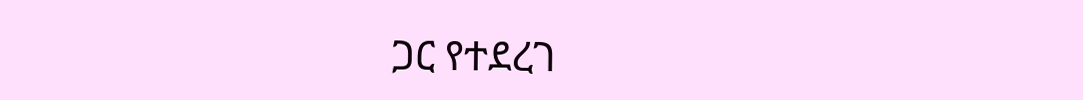ጋር የተደረገ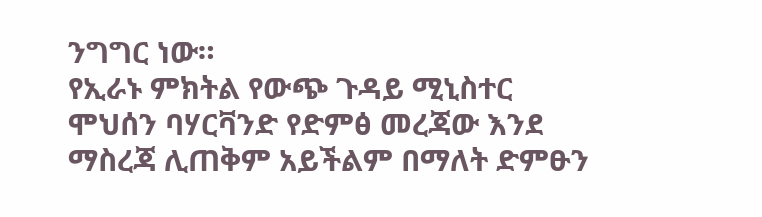ንግግር ነው።
የኢራኑ ምክትል የውጭ ጉዳይ ሚኒስተር ሞህሰን ባሃርቫንድ የድምፅ መረጃው እንደ ማስረጃ ሊጠቅም አይችልም በማለት ድምፁን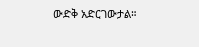ውድቅ አድርገውታል።